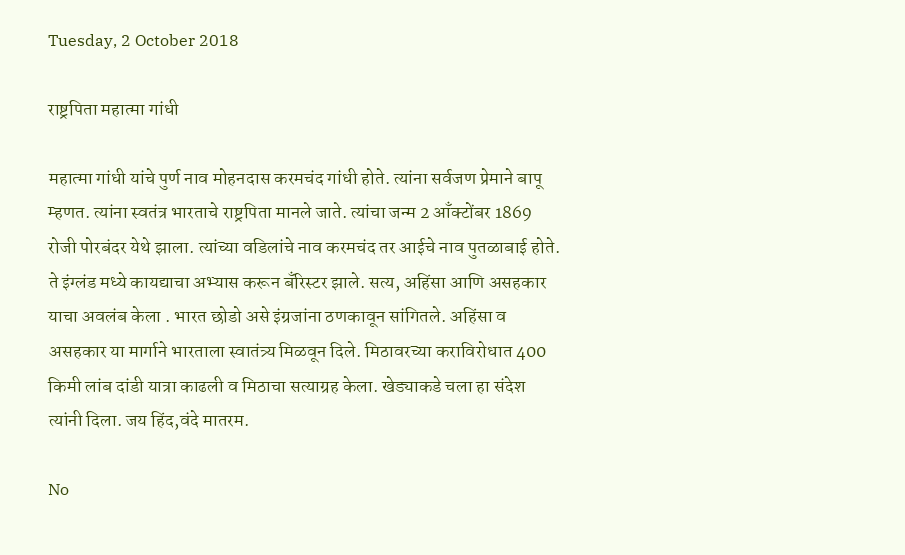Tuesday, 2 October 2018

राष्ट्रपिता महात्मा गांधी

महात्मा गांधी यांचे पुर्ण नाव मोहनदास करमचंद गांधी होते. त्यांना सर्वजण प्रेमाने बापू म्हणत. त्यांना स्वतंत्र भारताचे राष्ट्रपिता मानले जाते. त्यांचा जन्म 2 आँक्टोंबर 1869 रोजी पोरबंदर येथे झाला. त्यांच्या वडिलांचे नाव करमचंद तर आईचे नाव पुतळाबाई होते. ते इंग्लंड मध्ये कायद्याचा अभ्यास करून बँरिस्टर झाले. सत्य, अहिंसा आणि असहकार याचा अवलंब केला . भारत छोडो असे इंग्रजांना ठणकावून सांगितले. अहिंसा व असहकार या मार्गाने भारताला स्वातंत्र्य मिळवून दिले. मिठावरच्या कराविरोधात 400 किमी लांब दांडी यात्रा काढली व मिठाचा सत्याग्रह केला. खेड्याकडे चला हा संदेश त्यांनी दिला. जय हिंद,वंदे मातरम.

No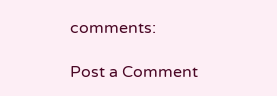comments:

Post a Comment